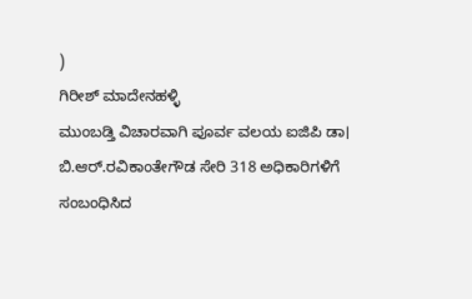)
ಗಿರೀಶ್ ಮಾದೇನಹಳ್ಳಿ
ಮುಂಬಡ್ತಿ ವಿಚಾರವಾಗಿ ಪೂರ್ವ ವಲಯ ಐಜಿಪಿ ಡಾ। ಬಿ.ಆರ್.ರವಿಕಾಂತೇಗೌಡ ಸೇರಿ 318 ಅಧಿಕಾರಿಗಳಿಗೆ ಸಂಬಂಧಿಸಿದ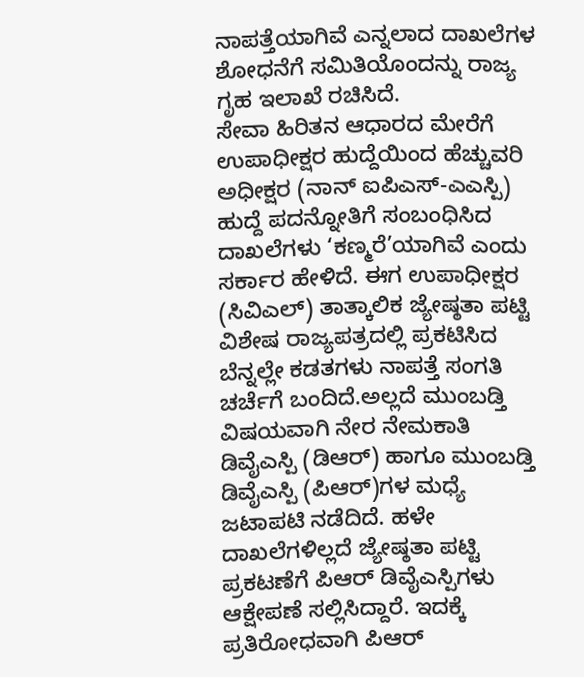ನಾಪತ್ತೆಯಾಗಿವೆ ಎನ್ನಲಾದ ದಾಖಲೆಗಳ ಶೋಧನೆಗೆ ಸಮಿತಿಯೊಂದನ್ನು ರಾಜ್ಯ ಗೃಹ ಇಲಾಖೆ ರಚಿಸಿದೆ.
ಸೇವಾ ಹಿರಿತನ ಆಧಾರದ ಮೇರೆಗೆ ಉಪಾಧೀಕ್ಷರ ಹುದ್ದೆಯಿಂದ ಹೆಚ್ಚುವರಿ ಅಧೀಕ್ಷರ (ನಾನ್ ಐಪಿಎಸ್-ಎಎಸ್ಪಿ) ಹುದ್ದೆ ಪದನ್ನೋತಿಗೆ ಸಂಬಂಧಿಸಿದ ದಾಖಲೆಗಳು ‘ಕಣ್ಮರೆ’ಯಾಗಿವೆ ಎಂದು ಸರ್ಕಾರ ಹೇಳಿದೆ. ಈಗ ಉಪಾಧೀಕ್ಷರ (ಸಿವಿಎಲ್) ತಾತ್ಕಾಲಿಕ ಜ್ಯೇಷ್ಠತಾ ಪಟ್ಟಿ ವಿಶೇಷ ರಾಜ್ಯಪತ್ರದಲ್ಲಿ ಪ್ರಕಟಿಸಿದ ಬೆನ್ನಲ್ಲೇ ಕಡತಗಳು ನಾಪತ್ತೆ ಸಂಗತಿ ಚರ್ಚೆಗೆ ಬಂದಿದೆ.ಅಲ್ಲದೆ ಮುಂಬಡ್ತಿ ವಿಷಯವಾಗಿ ನೇರ ನೇಮಕಾತಿ ಡಿವೈಎಸ್ಪಿ (ಡಿಆರ್) ಹಾಗೂ ಮುಂಬಡ್ತಿ ಡಿವೈಎಸ್ಪಿ (ಪಿಆರ್)ಗಳ ಮಧ್ಯೆ ಜಟಾಪಟಿ ನಡೆದಿದೆ. ಹಳೇ ದಾಖಲೆಗಳಿಲ್ಲದೆ ಜ್ಯೇಷ್ಠತಾ ಪಟ್ಟಿ ಪ್ರಕಟಣೆಗೆ ಪಿಆರ್ ಡಿವೈಎಸ್ಪಿಗಳು ಆಕ್ಷೇಪಣೆ ಸಲ್ಲಿಸಿದ್ದಾರೆ. ಇದಕ್ಕೆ ಪ್ರತಿರೋಧವಾಗಿ ಪಿಆರ್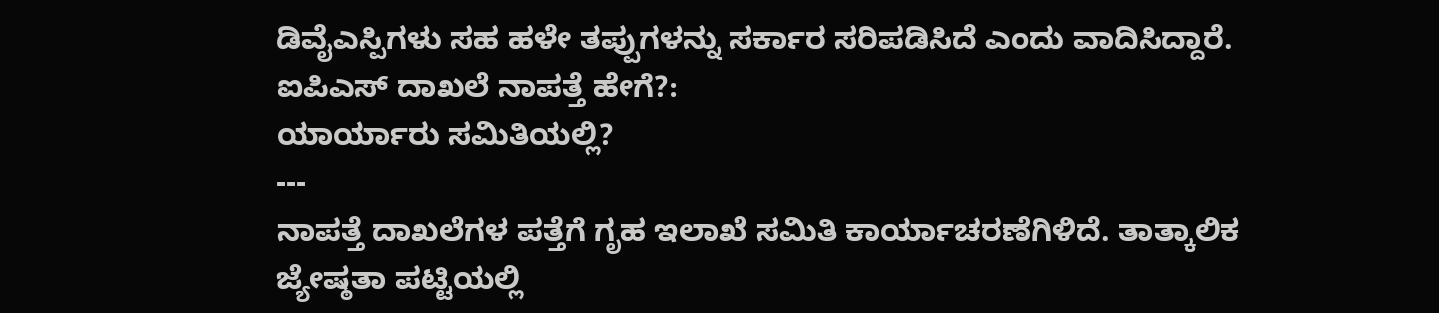ಡಿವೈಎಸ್ಪಿಗಳು ಸಹ ಹಳೇ ತಪ್ಪುಗಳನ್ನು ಸರ್ಕಾರ ಸರಿಪಡಿಸಿದೆ ಎಂದು ವಾದಿಸಿದ್ದಾರೆ.
ಐಪಿಎಸ್ ದಾಖಲೆ ನಾಪತ್ತೆ ಹೇಗೆ?:
ಯಾರ್ಯಾರು ಸಮಿತಿಯಲ್ಲಿ?
---
ನಾಪತ್ತೆ ದಾಖಲೆಗಳ ಪತ್ತೆಗೆ ಗೃಹ ಇಲಾಖೆ ಸಮಿತಿ ಕಾರ್ಯಾಚರಣೆಗಿಳಿದೆ. ತಾತ್ಕಾಲಿಕ ಜ್ಯೇಷ್ಠತಾ ಪಟ್ಟಿಯಲ್ಲಿ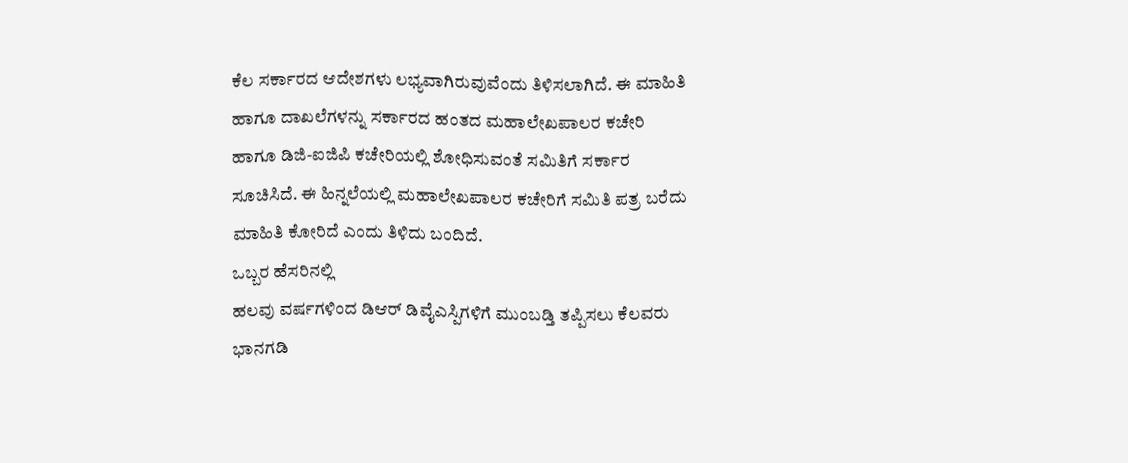ಕೆಲ ಸರ್ಕಾರದ ಆದೇಶಗಳು ಲಭ್ಯವಾಗಿರುವುವೆಂದು ತಿಳಿಸಲಾಗಿದೆ. ಈ ಮಾಹಿತಿ ಹಾಗೂ ದಾಖಲೆಗಳನ್ನು ಸರ್ಕಾರದ ಹಂತದ ಮಹಾಲೇಖಪಾಲರ ಕಚೇರಿ ಹಾಗೂ ಡಿಜಿ-ಐಜಿಪಿ ಕಚೇರಿಯಲ್ಲಿ ಶೋಧಿಸುವಂತೆ ಸಮಿತಿಗೆ ಸರ್ಕಾರ ಸೂಚಿಸಿದೆ. ಈ ಹಿನ್ನಲೆಯಲ್ಲಿ ಮಹಾಲೇಖಪಾಲರ ಕಚೇರಿಗೆ ಸಮಿತಿ ಪತ್ರ ಬರೆದು ಮಾಹಿತಿ ಕೋರಿದೆ ಎಂದು ತಿಳಿದು ಬಂದಿದೆ.
ಒಬ್ಬರ ಹೆಸರಿನಲ್ಲಿ
ಹಲವು ವರ್ಷಗಳಿಂದ ಡಿಆರ್ ಡಿವೈಎಸ್ಪಿಗಳಿಗೆ ಮುಂಬಡ್ತಿ ತಪ್ಪಿಸಲು ಕೆಲವರು ಭಾನಗಡಿ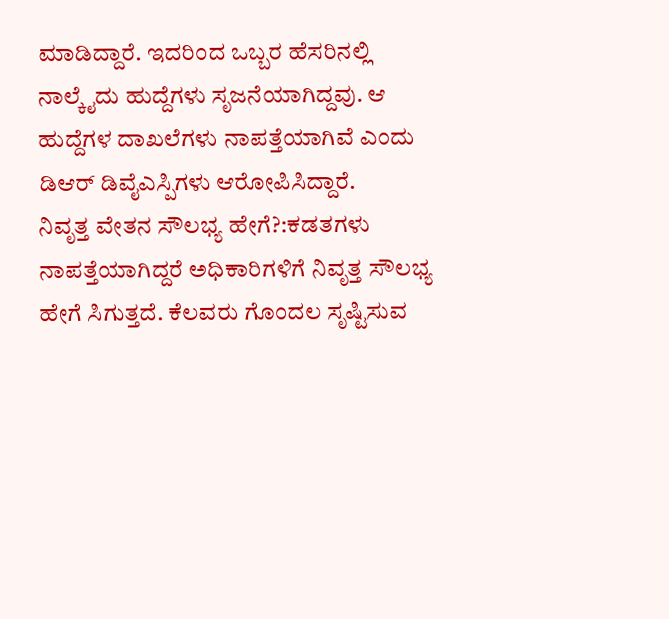ಮಾಡಿದ್ದಾರೆ. ಇದರಿಂದ ಒಬ್ಬರ ಹೆಸರಿನಲ್ಲಿ ನಾಲ್ಕೈದು ಹುದ್ದೆಗಳು ಸೃಜನೆಯಾಗಿದ್ದವು. ಆ ಹುದ್ದೆಗಳ ದಾಖಲೆಗಳು ನಾಪತ್ತೆಯಾಗಿವೆ ಎಂದು ಡಿಆರ್ ಡಿವೈಎಸ್ಪಿಗಳು ಆರೋಪಿಸಿದ್ದಾರೆ.
ನಿವೃತ್ತ ವೇತನ ಸೌಲಭ್ಯ ಹೇಗೆ?:ಕಡತಗಳು ನಾಪತ್ತೆಯಾಗಿದ್ದರೆ ಅಧಿಕಾರಿಗಳಿಗೆ ನಿವೃತ್ತ ಸೌಲಭ್ಯ ಹೇಗೆ ಸಿಗುತ್ತದೆ. ಕೆಲವರು ಗೊಂದಲ ಸೃಷ್ಟಿಸುವ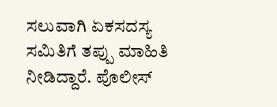ಸಲುವಾಗಿ ಏಕಸದಸ್ಯ ಸಮಿತಿಗೆ ತಪ್ಪು ಮಾಹಿತಿ ನೀಡಿದ್ದಾರೆ. ಪೊಲೀಸ್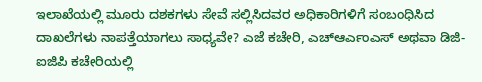ಇಲಾಖೆಯಲ್ಲಿ ಮೂರು ದಶಕಗಳು ಸೇವೆ ಸಲ್ಲಿಸಿದವರ ಅಧಿಕಾರಿಗಳಿಗೆ ಸಂಬಂಧಿಸಿದ ದಾಖಲೆಗಳು ನಾಪತ್ತೆಯಾಗಲು ಸಾಧ್ಯವೇ? ಎಜೆ ಕಚೇರಿ, ಎಚ್ಆರ್ಎಂಎಸ್ ಅಥವಾ ಡಿಜಿ-ಐಜಿಪಿ ಕಚೇರಿಯಲ್ಲಿ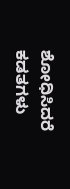ಶೋಧಿಸಿದರೆ ಕಡತಗಳು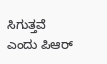ಸಿಗುತ್ತವೆ ಎಂದು ಪಿಆರ್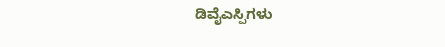ಡಿವೈಎಸ್ಪಿಗಳು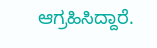ಆಗ್ರಹಿಸಿದ್ದಾರೆ.